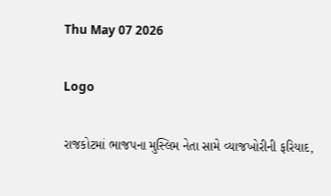Thu May 07 2026

Logo

રાજકોટમાં ભાજપના મુસ્લિમ નેતા સામે વ્યાજખોરીની ફરિયાદ,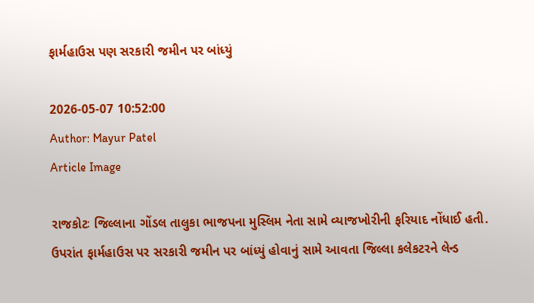ફાર્મહાઉસ પણ સરકારી જમીન પર બાંધ્યું

2026-05-07 10:52:00
Author: Mayur Patel
Article Image

રાજકોટઃ જિલ્લાના ગોંડલ તાલુકા ભાજપના મુસ્લિમ નેતા સામે વ્યાજખોરીની ફરિયાદ નોંધાઈ હતી. ઉપરાંત ફાર્મહાઉસ પર સરકારી જમીન પર બાંધ્યું હોવાનું સામે આવતા જિલ્લા કલેકટરને લેન્ડ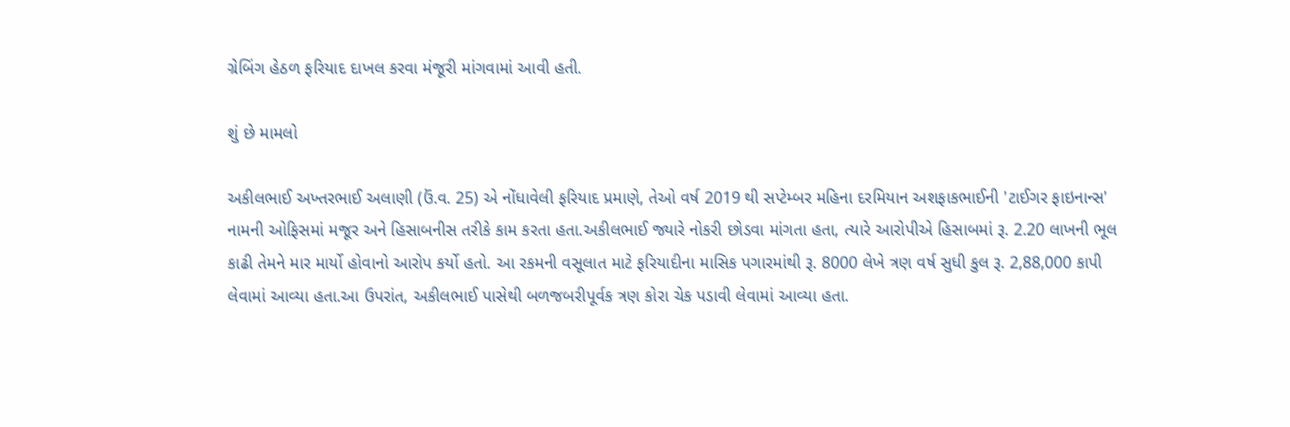ગ્રેબિંગ હેઠળ ફરિયાદ દાખલ કરવા મંજૂરી માંગવામાં આવી હતી.

શું છે મામલો

અકીલભાઈ અખ્તરભાઈ અલાણી (ઉં.વ. 25) એ નોંધાવેલી ફરિયાદ પ્રમાણે, તેઓ વર્ષ 2019 થી સપ્ટેમ્બર મહિના દરમિયાન અશફાકભાઈની 'ટાઈગર ફાઇનાન્સ' નામની ઓફિસમાં મજૂર અને હિસાબનીસ તરીકે કામ કરતા હતા.અકીલભાઈ જ્યારે નોકરી છોડવા માંગતા હતા, ત્યારે આરોપીએ હિસાબમાં રૂ. 2.20 લાખની ભૂલ કાઢી તેમને માર માર્યો હોવાનો આરોપ કર્યો હતો. આ રકમની વસૂલાત માટે ફરિયાદીના માસિક પગારમાંથી રૂ. 8000 લેખે ત્રણ વર્ષ સુધી કુલ રૂ. 2,88,000 કાપી લેવામાં આવ્યા હતા.આ ઉપરાંત, અકીલભાઈ પાસેથી બળજબરીપૂર્વક ત્રણ કોરા ચેક પડાવી લેવામાં આવ્યા હતા.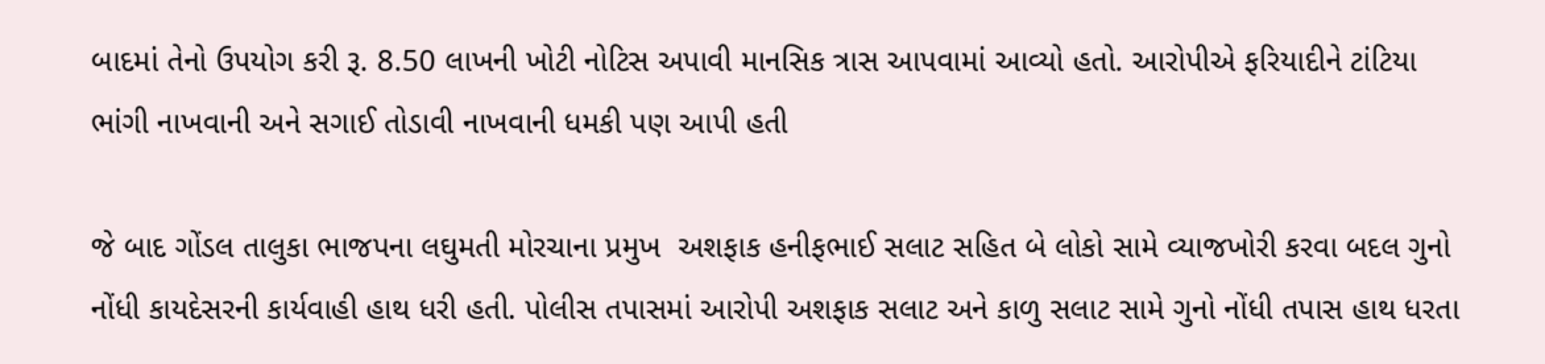બાદમાં તેનો ઉપયોગ કરી રૂ. 8.50 લાખની ખોટી નોટિસ અપાવી માનસિક ત્રાસ આપવામાં આવ્યો હતો. આરોપીએ ફરિયાદીને ટાંટિયા ભાંગી નાખવાની અને સગાઈ તોડાવી નાખવાની ધમકી પણ આપી હતી

જે બાદ ગોંડલ તાલુકા ભાજપના લઘુમતી મોરચાના પ્રમુખ  અશફાક હનીફભાઈ સલાટ સહિત બે લોકો સામે વ્યાજખોરી કરવા બદલ ગુનો નોંધી કાયદેસરની કાર્યવાહી હાથ ધરી હતી. પોલીસ તપાસમાં આરોપી અશફાક સલાટ અને કાળુ સલાટ સામે ગુનો નોંધી તપાસ હાથ ધરતા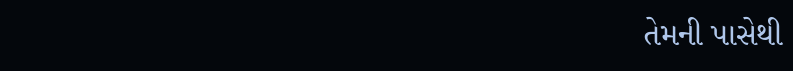તેમની પાસેથી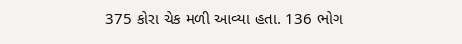375 કોરા ચેક મળી આવ્યા હતા. 136 ભોગ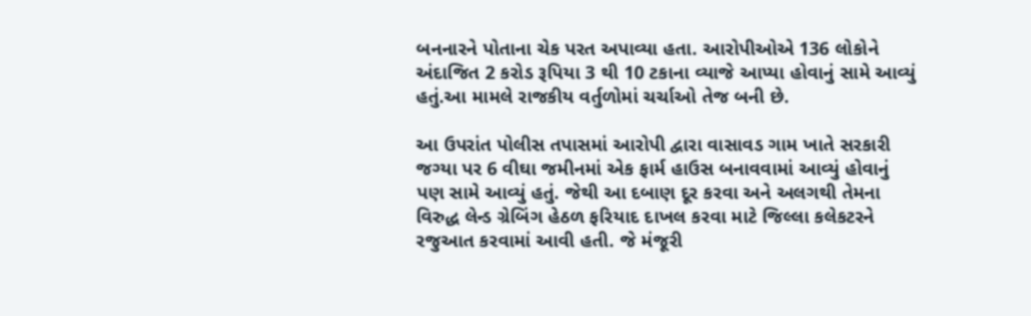બનનારને પોતાના ચેક પરત અપાવ્યા હતા. આરોપીઓએ 136 લોકોને અંદાજિત 2 કરોડ રૂપિયા 3 થી 10 ટકાના વ્યાજે આપ્યા હોવાનું સામે આવ્યું હતું.આ મામલે રાજકીય વર્તુળોમાં ચર્ચાઓ તેજ બની છે.

આ ઉપરાંત પોલીસ તપાસમાં આરોપી દ્વારા વાસાવડ ગામ ખાતે સરકારી જગ્યા પર 6 વીઘા જમીનમાં એક ફાર્મ હાઉસ બનાવવામાં આવ્યું હોવાનું પણ સામે આવ્યું હતું. જેથી આ દબાણ દૂર કરવા અને અલગથી તેમના વિરુદ્ધ લેન્ડ ગ્રેબિંગ હેઠળ ફરિયાદ દાખલ કરવા માટે જિલ્લા કલેકટરને રજુઆત કરવામાં આવી હતી. જે મંજૂરી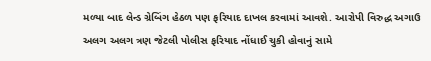મળ્યા બાદ લેન્ડ ગ્રેબિંગ હેઠળ પણ ફરિયાદ દાખલ કરવામાં આવશે. આરોપી વિરુદ્ધ અગાઉ અલગ અલગ ત્રણ જેટલી પોલીસ ફરિયાદ નોંધાઈ ચુકી હોવાનું સામે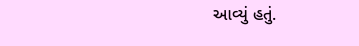આવ્યું હતું.